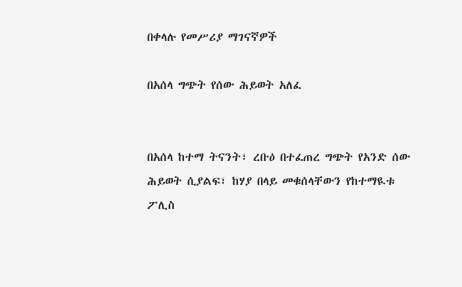በቀላሉ የመሥሪያ ማገናኛዎች

በአሰላ ግጭት የሰው ሕይወት አለፈ


በአሰላ ከተማ ትናንት፣ ረቡዕ በተፈጠረ ግጭት የአንድ ሰው ሕይወት ሲያልፍ፣ ከሃያ በላይ መቁሰላቸውን የከተማዪቱ ፖሊስ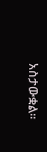አስታውቋል።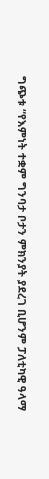ግጭቱ “የእምነት ተቋም ግንባታ ቦታን ምክንያት ያደረገ ቢሆንም ፓለቲካዊ ዓላማ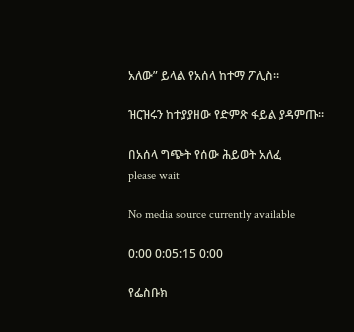አለው” ይላል የአሰላ ከተማ ፖሊስ።

ዝርዝሩን ከተያያዘው የድምጽ ፋይል ያዳምጡ።

በአሰላ ግጭት የሰው ሕይወት አለፈ
please wait

No media source currently available

0:00 0:05:15 0:00

የፌስቡክ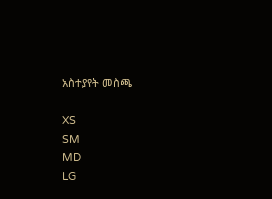አስተያየት መስጫ

XS
SM
MD
LG